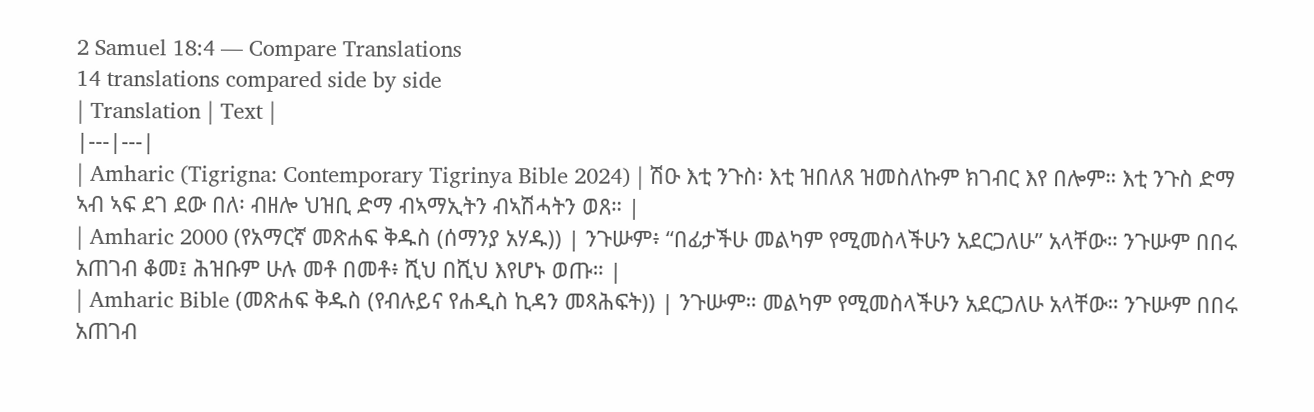2 Samuel 18:4 — Compare Translations
14 translations compared side by side
| Translation | Text |
|---|---|
| Amharic (Tigrigna: Contemporary Tigrinya Bible 2024) | ሽዑ እቲ ንጉስ፡ እቲ ዝበለጸ ዝመስለኩም ክገብር እየ በሎም። እቲ ንጉስ ድማ ኣብ ኣፍ ደገ ደው በለ፡ ብዘሎ ህዝቢ ድማ ብኣማኢትን ብኣሽሓትን ወጸ። |
| Amharic 2000 (የአማርኛ መጽሐፍ ቅዱስ (ሰማንያ አሃዱ)) | ንጉሡም፥ “በፊታችሁ መልካም የሚመስላችሁን አደርጋለሁ” አላቸው። ንጉሡም በበሩ አጠገብ ቆመ፤ ሕዝቡም ሁሉ መቶ በመቶ፥ ሺህ በሺህ እየሆኑ ወጡ። |
| Amharic Bible (መጽሐፍ ቅዱስ (የብሉይና የሐዲስ ኪዳን መጻሕፍት)) | ንጉሡም። መልካም የሚመስላችሁን አደርጋለሁ አላቸው። ንጉሡም በበሩ አጠገብ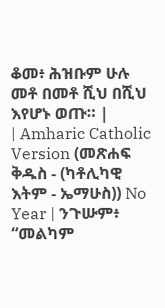ቆመ፥ ሕዝቡም ሁሉ መቶ በመቶ ሺህ በሺህ እየሆኑ ወጡ። |
| Amharic Catholic Version (መጽሐፍ ቅዱስ - (ካቶሊካዊ እትም - ኤማሁስ)) No Year | ንጉሡም፥ “መልካም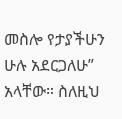መስሎ የታያችሁን ሁሉ አደርጋለሁ” አላቸው። ስለዚህ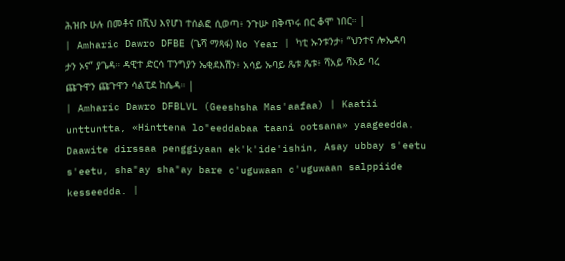ሕዝቡ ሁሉ በመቶና በሺህ እየሆነ ተሰልፎ ሲወጣ፥ ንጉሡ በቅጥሩ በር ቆሞ ነበር። |
| Amharic Dawro DFBE (ጌሻ ማጻፋ) No Year | ካቲ ኡንቱንታ፥ “ህንተና ሎኤዳባ ታን ኦና” ያጌዳ። ዳዊተ ድርሳ ፐንግያን ኤቂደእሽን፥ አሳይ ኡባይ ጼቱ ጼቱ፥ ሻአይ ሻአይ ባረ ጩጉዋን ጩጉዋን ሳልፒደ ከሴዳ። |
| Amharic Dawro DFBLVL (Geeshsha Mas'aafaa) | Kaatii unttuntta, «Hinttena lo"eeddabaa taani ootsana» yaageedda. Daawite dirssaa penggiyaan ek'k'ide'ishin, Asay ubbay s'eetu s'eetu, sha"ay sha"ay bare c'uguwaan c'uguwaan salppiide kesseedda. |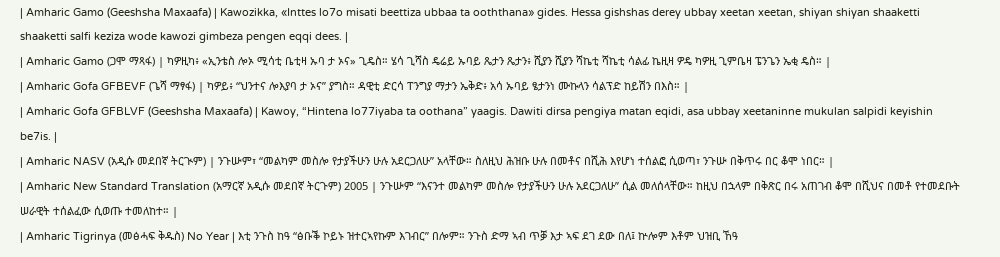| Amharic Gamo (Geeshsha Maxaafa) | Kawozikka, «Inttes lo7o misati beettiza ubbaa ta ooththana» gides. Hessa gishshas derey ubbay xeetan xeetan, shiyan shiyan shaaketti shaaketti salfi keziza wode kawozi gimbeza pengen eqqi dees. |
| Amharic Gamo (ጋሞ ማጻፋ) | ካዎዚካ፥ «ኢንቴስ ሎኦ ሚሳቲ ቤቲዛ ኡባ ታ ኦና» ጊዴስ። ሄሳ ጊሻስ ዴሬይ ኡባይ ጼታን ጼታን፥ ሺያን ሺያን ሻኬቲ ሻኬቲ ሳልፊ ኬዚዛ ዎዴ ካዎዚ ጊምቤዛ ፔንጌን ኤቂ ዴስ። |
| Amharic Gofa GFBEVF (ጌሻ ማፃፋ) | ካዎይ፥ “ህንተና ሎእያባ ታ ኦና” ያግስ። ዳዊቲ ድርሳ ፐንግያ ማታን ኤቅድ፥ አሳ ኡባይ ፄታንነ ሙኩላን ሳልፕድ ከይሽን በእስ። |
| Amharic Gofa GFBLVF (Geeshsha Maxaafa) | Kawoy, “Hintena lo77iyaba ta oothana” yaagis. Dawiti dirsa pengiya matan eqidi, asa ubbay xeetaninne mukulan salpidi keyishin be7is. |
| Amharic NASV (አዲሱ መደበኛ ትርጒም) | ንጉሡም፣ “መልካም መስሎ የታያችሁን ሁሉ አደርጋለሁ” አላቸው። ስለዚህ ሕዝቡ ሁሉ በመቶና በሺሕ እየሆነ ተሰልፎ ሲወጣ፣ ንጉሡ በቅጥሩ በር ቆሞ ነበር። |
| Amharic New Standard Translation (አማርኛ አዲሱ መደበኛ ትርጉም) 2005 | ንጉሡም “እናንተ መልካም መስሎ የታያችሁን ሁሉ አደርጋለሁ” ሲል መለሰላቸው። ከዚህ በኋላም በቅጽር በሩ አጠገብ ቆሞ በሺህና በመቶ የተመደቡት ሠራዊት ተሰልፈው ሲወጡ ተመለከተ። |
| Amharic Tigrinya (መፅሓፍ ቅዱስ) No Year | እቲ ንጉስ ከዓ “ፅቡቕ ኮይኑ ዝተርኣየኩም እገብር” በሎም። ንጉስ ድማ ኣብ ጥቓ እታ ኣፍ ደገ ደው በለ፤ ኵሎም እቶም ህዝቢ ኸዓ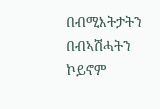በብሚእትታትን በብኣሽሓትን ኮይኖም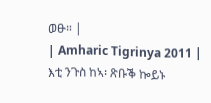ወፁ። |
| Amharic Tigrinya 2011 | እቲ ንጉስ ከኣ፡ ጽቡቕ ኰይኑ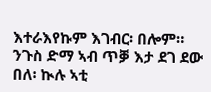እተራእየኩም እገብር፡ በሎም። ንጉስ ድማ ኣብ ጥቓ እታ ደገ ደው በለ፡ ኲሉ ኣቲ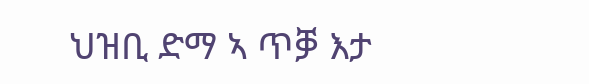ህዝቢ ድማ ኣ ጥቓ እታ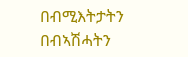በብሚእትታትን በብኣሽሓትን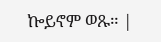ኰይኖም ወጹ። |